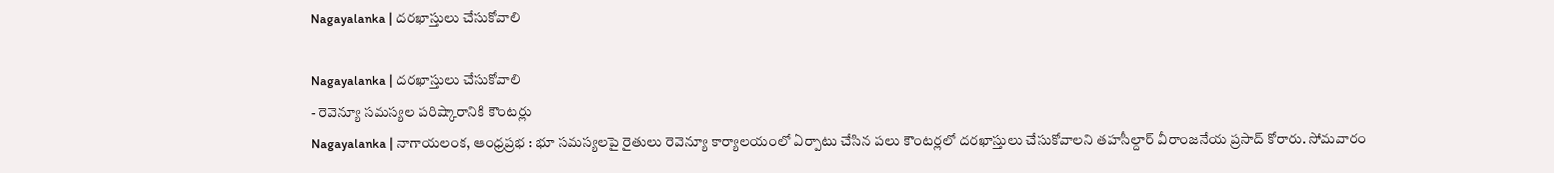Nagayalanka | దరఖాస్తులు చేసుకోవాలి

Nagayalanka | దరఖాస్తులు చేసుకోవాలి
- రెవెన్యూ సమస్యల పరిష్కారానికి కౌంటర్లు
Nagayalanka | నాగాయలంక, ఆంధ్రప్రభ : భూ సమస్యలపై రైతులు రెవెన్యూ కార్యాలయంలో ఏర్పాటు చేసిన పలు కౌంటర్లలో దరఖాస్తులు చేసుకోవాలని తహసీల్దార్ వీరాంజనేయ ప్రసాద్ కోరారు. సోమవారం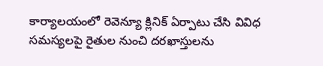కార్యాలయంలో రెవెన్యూ క్లినిక్ ఏర్పాటు చేసి వివిధ సమస్యలపై రైతుల నుంచి దరఖాస్తులను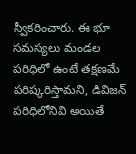స్వీకరించారు. ఈ భూ సమస్యలు మండల పరిధిలో ఉంటే తక్షణమే పరిష్కరిస్తామని, డివిజన్ పరిధిలోనివి అయితే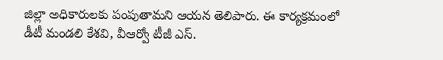జిల్లా అధికారులకు పంపుతామని ఆయన తెలిపారు. ఈ కార్యక్రమంలో డీటీ మండలి కేశవి, వీఆర్వో టీజీ ఎస్.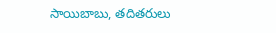సాయిబాబు, తదితరులు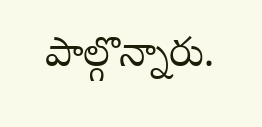పాల్గొన్నారు.